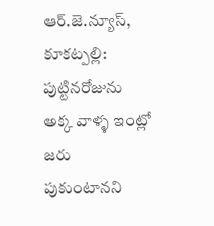ఆర్.జె.న్యూస్, కూకట్పల్లి: పుట్టినరోజును అక్క వాళ్ళ ఇంట్లో జరు పుకుంటానని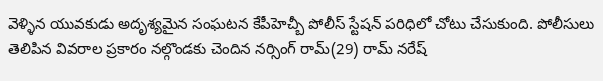వెళ్ళిన యువకుడు అదృశ్యమైన సంఘటన కేపీహెచ్బీ పోలీస్ స్టేషన్ పరిధిలో చోటు చేసుకుంది. పోలీసులు తెలిపిన వివరాల ప్రకారం నల్గొండకు చెందిన నర్సింగ్ రామ్(29) రామ్ నరేష్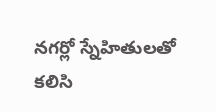నగర్లో స్నేహితులతో కలిసి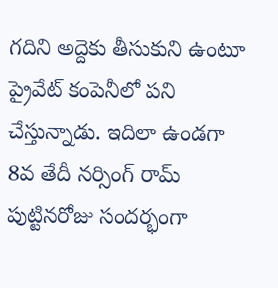గదిని అద్దెకు తీసుకుని ఉంటూ ప్రైవేట్ కంపెనీలో పని చేస్తున్నాడు. ఇదిలా ఉండగా 8వ తేదీ నర్సింగ్ రామ్ పుట్టినరోజు సందర్భంగా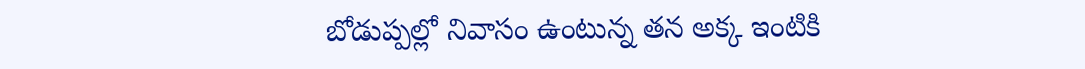బోడుప్పల్లో నివాసం ఉంటున్న తన అక్క ఇంటికి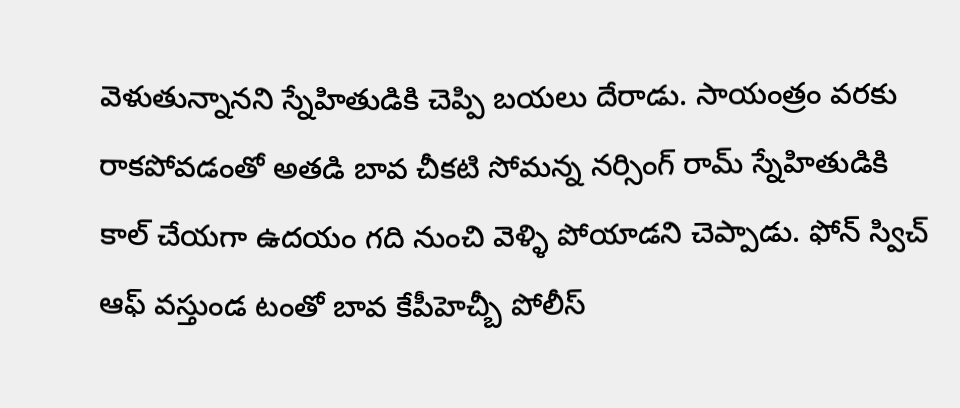వెళుతున్నానని స్నేహితుడికి చెప్పి బయలు దేరాడు. సాయంత్రం వరకు రాకపోవడంతో అతడి బావ చీకటి సోమన్న నర్సింగ్ రామ్ స్నేహితుడికి కాల్ చేయగా ఉదయం గది నుంచి వెళ్ళి పోయాడని చెప్పాడు. ఫోన్ స్విచ్ ఆఫ్ వస్తుండ టంతో బావ కేపీహెచ్బీ పోలీస్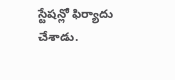స్టేషన్లో ఫిర్యాదు చేశాడు.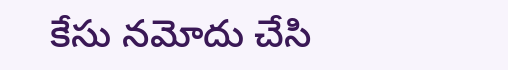కేసు నమోదు చేసి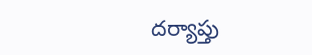దర్యాప్తు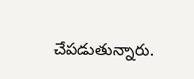చేపడుతున్నారు.